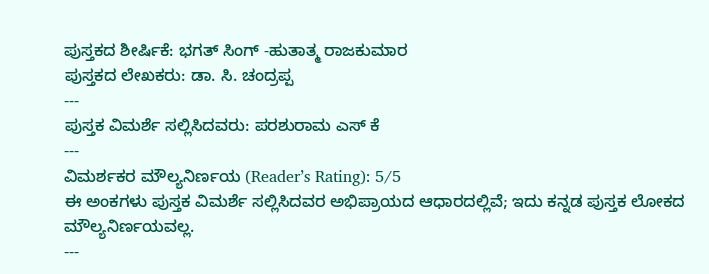ಪುಸ್ತಕದ ಶೀರ್ಷಿಕೆ: ಭಗತ್ ಸಿಂಗ್ -ಹುತಾತ್ಮ ರಾಜಕುಮಾರ
ಪುಸ್ತಕದ ಲೇಖಕರು: ಡಾ. ಸಿ. ಚಂದ್ರಪ್ಪ
---
ಪುಸ್ತಕ ವಿಮರ್ಶೆ ಸಲ್ಲಿಸಿದವರು: ಪರಶುರಾಮ ಎಸ್ ಕೆ
---
ವಿಮರ್ಶಕರ ಮೌಲ್ಯನಿರ್ಣಯ (Reader’s Rating): 5/5
ಈ ಅಂಕಗಳು ಪುಸ್ತಕ ವಿಮರ್ಶೆ ಸಲ್ಲಿಸಿದವರ ಅಭಿಪ್ರಾಯದ ಆಧಾರದಲ್ಲಿವೆ; ಇದು ಕನ್ನಡ ಪುಸ್ತಕ ಲೋಕದ ಮೌಲ್ಯನಿರ್ಣಯವಲ್ಲ.
---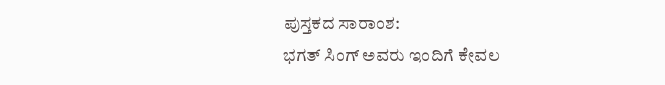ಪುಸ್ತಕದ ಸಾರಾಂಶ:
ಭಗತ್ ಸಿಂಗ್ ಅವರು ಇಂದಿಗೆ ಕೇವಲ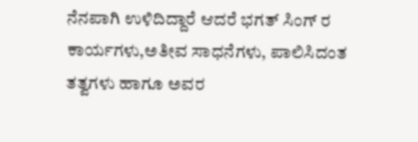ನೆನಪಾಗಿ ಉಳಿದಿದ್ದಾರೆ ಆದರೆ ಭಗತ್ ಸಿಂಗ್ ರ ಕಾರ್ಯಗಳು,ಅತೀವ ಸಾಧನೆಗಳು, ಪಾಲಿಸಿದಂತ ತತ್ವಗಳು ಹಾಗೂ ಅವರ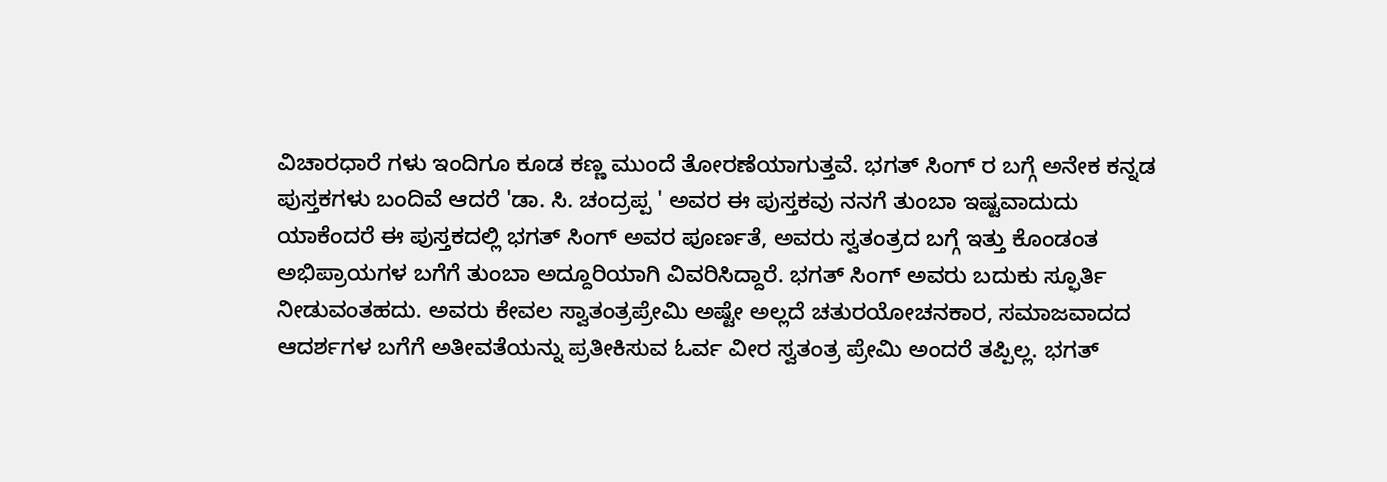ವಿಚಾರಧಾರೆ ಗಳು ಇಂದಿಗೂ ಕೂಡ ಕಣ್ಣ ಮುಂದೆ ತೋರಣೆಯಾಗುತ್ತವೆ. ಭಗತ್ ಸಿಂಗ್ ರ ಬಗ್ಗೆ ಅನೇಕ ಕನ್ನಡ ಪುಸ್ತಕಗಳು ಬಂದಿವೆ ಆದರೆ 'ಡಾ. ಸಿ. ಚಂದ್ರಪ್ಪ ' ಅವರ ಈ ಪುಸ್ತಕವು ನನಗೆ ತುಂಬಾ ಇಷ್ಟವಾದುದು ಯಾಕೆಂದರೆ ಈ ಪುಸ್ತಕದಲ್ಲಿ ಭಗತ್ ಸಿಂಗ್ ಅವರ ಪೂರ್ಣತೆ, ಅವರು ಸ್ವತಂತ್ರದ ಬಗ್ಗೆ ಇತ್ತು ಕೊಂಡಂತ ಅಭಿಪ್ರಾಯಗಳ ಬಗೆಗೆ ತುಂಬಾ ಅದ್ದೂರಿಯಾಗಿ ವಿವರಿಸಿದ್ದಾರೆ. ಭಗತ್ ಸಿಂಗ್ ಅವರು ಬದುಕು ಸ್ಫೂರ್ತಿ ನೀಡುವಂತಹದು. ಅವರು ಕೇವಲ ಸ್ವಾತಂತ್ರಪ್ರೇಮಿ ಅಷ್ಟೇ ಅಲ್ಲದೆ ಚತುರಯೋಚನಕಾರ, ಸಮಾಜವಾದದ ಆದರ್ಶಗಳ ಬಗೆಗೆ ಅತೀವತೆಯನ್ನು ಪ್ರತೀಕಿಸುವ ಓರ್ವ ವೀರ ಸ್ವತಂತ್ರ ಪ್ರೇಮಿ ಅಂದರೆ ತಪ್ಪಿಲ್ಲ. ಭಗತ್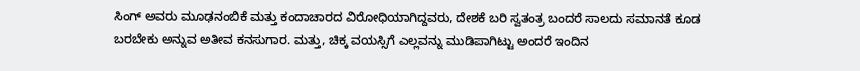ಸಿಂಗ್ ಅವರು ಮೂಢನಂಬಿಕೆ ಮತ್ತು ಕಂದಾಚಾರದ ವಿರೋಧಿಯಾಗಿದ್ದವರು, ದೇಶಕೆ ಬರಿ ಸ್ವತಂತ್ರ ಬಂದರೆ ಸಾಲದು ಸಮಾನತೆ ಕೂಡ ಬರಬೇಕು ಅನ್ನುವ ಅತೀವ ಕನಸುಗಾರ. ಮತ್ತು, ಚಿಕ್ಕ ವಯಸ್ಸಿಗೆ ಎಲ್ಲವನ್ನು ಮುಡಿಪಾಗಿಟ್ಟು ಅಂದರೆ ಇಂದಿನ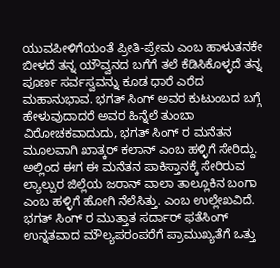ಯುವಪೀಳಿಗೆಯಂತೆ ಪ್ರೀತಿ-ಪ್ರೇಮ ಎಂಬ ಹಾಳುತನಕೇ ಬೀಳದೆ ತನ್ನ ಯೌವ್ವನದ ಬಗೆಗೆ ತಲೆ ಕೆಡಿಸಿಕೊಳ್ಳದೆ ತನ್ನ ಪೂರ್ಣ ಸರ್ವಸ್ವವನ್ನು ಕೂಡ ಧಾರೆ ಎರೆದ ಮಹಾನುಭಾವ. ಭಗತ್ ಸಿಂಗ್ ಅವರ ಕುಟುಂಬದ ಬಗ್ಗೆ ಹೇಳುವುದಾದರೆ ಅವರ ಹಿನ್ನೆಲೆ ತುಂಬಾ ವಿರೋಚಕವಾದುದು, ಭಗತ್ ಸಿಂಗ್ ರ ಮನೆತನ ಮೂಲವಾಗಿ ಖಾತ್ಕರ್ ಕಲಾನ್ ಎಂಬ ಹಳ್ಳಿಗೆ ಸೇರಿದ್ದು. ಅಲ್ಲಿಂದ ಈಗ ಈ ಮನೆತನ ಪಾಕಿಸ್ತಾನಕ್ಕೆ ಸೇರಿರುವ ಲ್ಯಾಲ್ಪುರ ಜಿಲ್ಲೆಯ ಜರಾನ್ ವಾಲಾ ತಾಲ್ಲೂಕಿನ ಬಂಗಾ ಎಂಬ ಹಳ್ಳಿಗೆ ಹೋಗಿ ನೆಲೆಸಿತ್ತು. ಎಂಬ ಉಲ್ಲೇಖವಿದೆ. ಭಗತ್ ಸಿಂಗ್ ರ ಮುತ್ತಾತ ಸರ್ದಾರ್ ಫತೆಸಿಂಗ್ ಉನ್ನತವಾದ ಮೌಲ್ಯಪರಂಪರೆಗೆ ಪ್ರಾಮುಖ್ಯತೆಗೆ ಒತ್ತು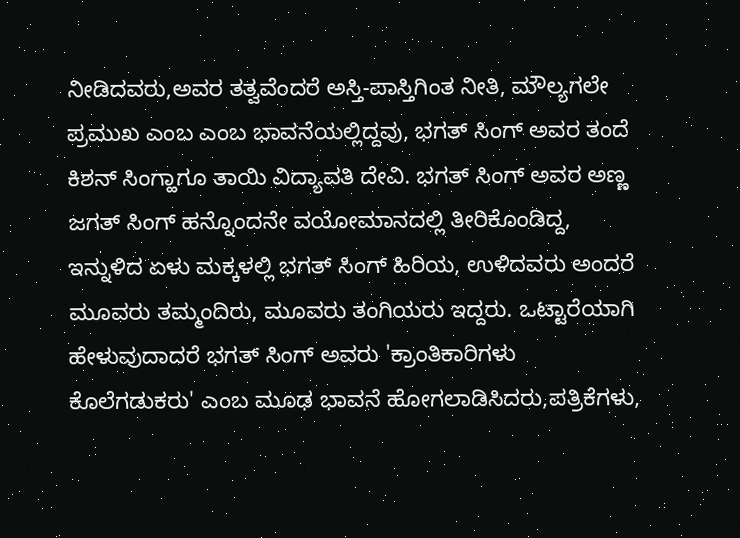ನೀಡಿದವರು,ಅವರ ತತ್ವವೆಂದರೆ ಅಸ್ತಿ-ಪಾಸ್ತಿಗಿಂತ ನೀತಿ, ಮೌಲ್ಯಗಲೇ ಪ್ರಮುಖ ಎಂಬ ಎಂಬ ಭಾವನೆಯಲ್ಲಿದ್ದವು, ಭಗತ್ ಸಿಂಗ್ ಅವರ ತಂದೆ ಕಿಶನ್ ಸಿಂಗ್ಹಾಗೂ ತಾಯಿ ವಿದ್ಯಾವತಿ ದೇವಿ. ಭಗತ್ ಸಿಂಗ್ ಅವರ ಅಣ್ಣ ಜಗತ್ ಸಿಂಗ್ ಹನ್ನೊಂದನೇ ವಯೋಮಾನದಲ್ಲಿ ತೀರಿಕೊಂಡಿದ್ದ, ಇನ್ನುಳಿದ ಏಳು ಮಕ್ಕಳಲ್ಲಿ ಭಗತ್ ಸಿಂಗ್ ಹಿರಿಯ, ಉಳಿದವರು ಅಂದರೆ ಮೂವರು ತಮ್ಮಂದಿರು, ಮೂವರು ತಂಗಿಯರು ಇದ್ದರು. ಒಟ್ಟಾರೆಯಾಗಿ ಹೇಳುವುದಾದರೆ ಭಗತ್ ಸಿಂಗ್ ಅವರು 'ಕ್ರಾಂತಿಕಾರಿಗಳು ಕೊಲೆಗಡುಕರು' ಎಂಬ ಮೂಢ ಭಾವನೆ ಹೋಗಲಾಡಿಸಿದರು,ಪತ್ರಿಕೆಗಳು,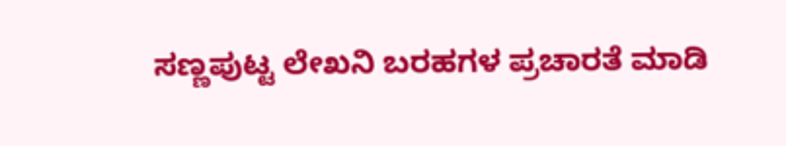ಸಣ್ಣಪುಟ್ಟ ಲೇಖನಿ ಬರಹಗಳ ಪ್ರಚಾರತೆ ಮಾಡಿ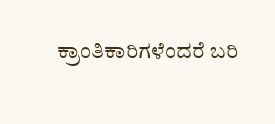ಕ್ರಾಂತಿಕಾರಿಗಳೆಂದರೆ ಬರಿ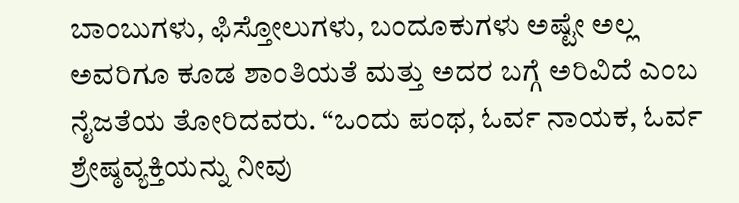ಬಾಂಬುಗಳು, ಫಿಸ್ತೋಲುಗಳು, ಬಂದೂಕುಗಳು ಅಷ್ಟೇ ಅಲ್ಲ ಅವರಿಗೂ ಕೂಡ ಶಾಂತಿಯತೆ ಮತ್ತು ಅದರ ಬಗ್ಗೆ ಅರಿವಿದೆ ಎಂಬ ನೈಜತೆಯ ತೋರಿದವರು. “ಒಂದು ಪಂಥ, ಓರ್ವ ನಾಯಕ, ಓರ್ವ ಶ್ರೇಷ್ಠವ್ಯಕ್ತಿಯನ್ನು ನೀವು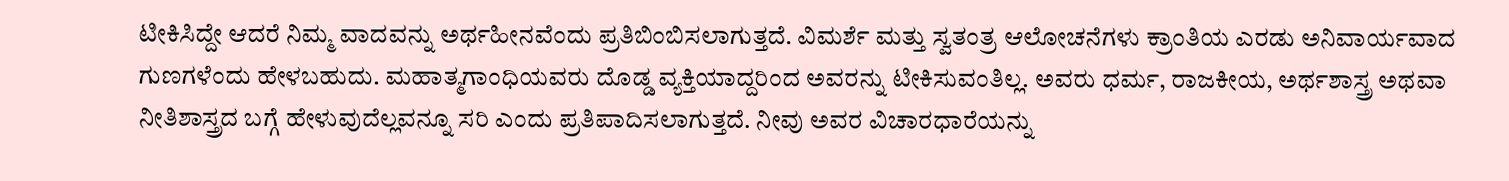ಟೀಕಿಸಿದ್ದೇ ಆದರೆ ನಿಮ್ಮ ವಾದವನ್ನು ಅರ್ಥಹೀನವೆಂದು ಪ್ರತಿಬಿಂಬಿಸಲಾಗುತ್ತದೆ. ವಿಮರ್ಶೆ ಮತ್ತು ಸ್ವತಂತ್ರ ಆಲೋಚನೆಗಳು ಕ್ರಾಂತಿಯ ಎರಡು ಅನಿವಾರ್ಯವಾದ ಗುಣಗಳೆಂದು ಹೇಳಬಹುದು. ಮಹಾತ್ಮಗಾಂಧಿಯವರು ದೊಡ್ಡ ವ್ಯಕ್ತಿಯಾದ್ದರಿಂದ ಅವರನ್ನು ಟೀಕಿಸುವಂತಿಲ್ಲ. ಅವರು ಧರ್ಮ, ರಾಜಕೀಯ, ಅರ್ಥಶಾಸ್ತ್ರ ಅಥವಾ ನೀತಿಶಾಸ್ತ್ರದ ಬಗ್ಗೆ ಹೇಳುವುದೆಲ್ಲವನ್ನೂ ಸರಿ ಎಂದು ಪ್ರತಿಪಾದಿಸಲಾಗುತ್ತದೆ. ನೀವು ಅವರ ವಿಚಾರಧಾರೆಯನ್ನು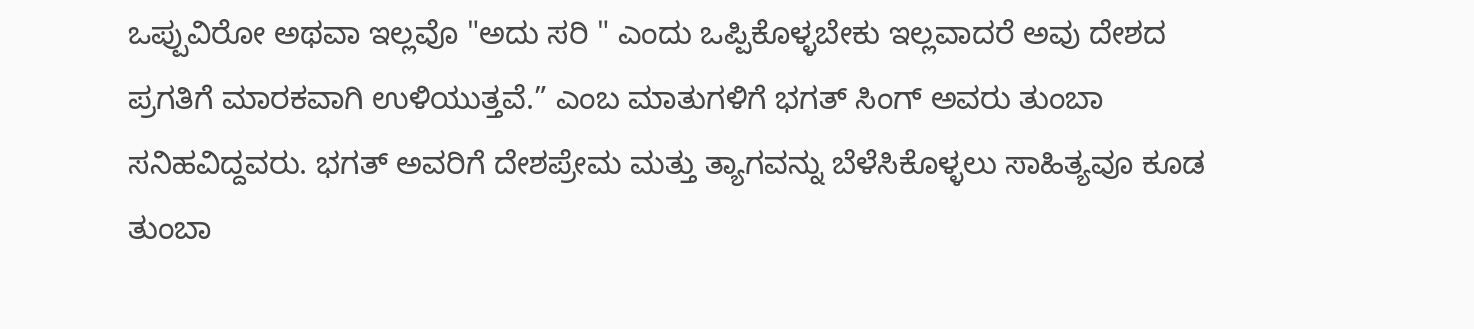ಒಪ್ಪುವಿರೋ ಅಥವಾ ಇಲ್ಲವೊ "ಅದು ಸರಿ " ಎಂದು ಒಪ್ಪಿಕೊಳ್ಳಬೇಕು ಇಲ್ಲವಾದರೆ ಅವು ದೇಶದ ಪ್ರಗತಿಗೆ ಮಾರಕವಾಗಿ ಉಳಿಯುತ್ತವೆ.” ಎಂಬ ಮಾತುಗಳಿಗೆ ಭಗತ್ ಸಿಂಗ್ ಅವರು ತುಂಬಾ ಸನಿಹವಿದ್ದವರು. ಭಗತ್ ಅವರಿಗೆ ದೇಶಪ್ರೇಮ ಮತ್ತು ತ್ಯಾಗವನ್ನು ಬೆಳೆಸಿಕೊಳ್ಳಲು ಸಾಹಿತ್ಯವೂ ಕೂಡ ತುಂಬಾ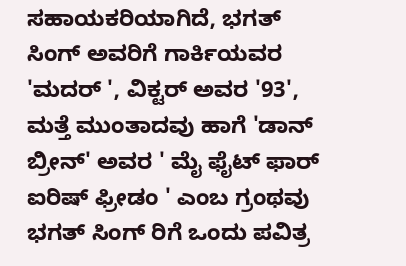ಸಹಾಯಕರಿಯಾಗಿದೆ, ಭಗತ್ ಸಿಂಗ್ ಅವರಿಗೆ ಗಾರ್ಕಿಯವರ 'ಮದರ್ ', ವಿಕ್ಟರ್ ಅವರ '93', ಮತ್ತೆ ಮುಂತಾದವು ಹಾಗೆ 'ಡಾನ್ ಬ್ರೀನ್' ಅವರ ' ಮೈ ಫೈಟ್ ಫಾರ್ ಐರಿಷ್ ಫ್ರೀಡಂ ' ಎಂಬ ಗ್ರಂಥವು ಭಗತ್ ಸಿಂಗ್ ರಿಗೆ ಒಂದು ಪವಿತ್ರ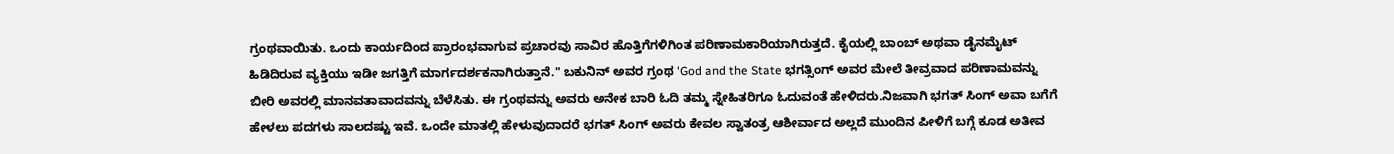ಗ್ರಂಥವಾಯಿತು. ಒಂದು ಕಾರ್ಯದಿಂದ ಪ್ರಾರಂಭವಾಗುವ ಪ್ರಚಾರವು ಸಾವಿರ ಹೊತ್ತಿಗೆಗಳಿಗಿಂತ ಪರಿಣಾಮಕಾರಿಯಾಗಿರುತ್ತದೆ. ಕೈಯಲ್ಲಿ ಬಾಂಬ್ ಅಥವಾ ಡೈನಮೈಟ್ ಹಿಡಿದಿರುವ ವ್ಯಕ್ತಿಯು ಇಡೀ ಜಗತ್ತಿಗೆ ಮಾರ್ಗದರ್ಶಕನಾಗಿರುತ್ತಾನೆ." ಬಕುನಿನ್ ಅವರ ಗ್ರಂಥ 'God and the State ಭಗತ್ಸಿಂಗ್ ಅವರ ಮೇಲೆ ತೀವ್ರವಾದ ಪರಿಣಾಮವನ್ನು ಬೀರಿ ಅವರಲ್ಲಿ ಮಾನವತಾವಾದವನ್ನು ಬೆಳೆಸಿತು. ಈ ಗ್ರಂಥವನ್ನು ಅವರು ಅನೇಕ ಬಾರಿ ಓದಿ ತಮ್ಮ ಸ್ನೇಹಿತರಿಗೂ ಓದುವಂತೆ ಹೇಳಿದರು.ನಿಜವಾಗಿ ಭಗತ್ ಸಿಂಗ್ ಅವಾ ಬಗೆಗೆ ಹೇಳಲು ಪದಗಳು ಸಾಲದಷ್ಟು ಇವೆ. ಒಂದೇ ಮಾತಲ್ಲಿ ಹೇಳುವುದಾದರೆ ಭಗತ್ ಸಿಂಗ್ ಅವರು ಕೇವಲ ಸ್ವಾತಂತ್ರ ಆಶೀರ್ವಾದ ಅಲ್ಲದೆ ಮುಂದಿನ ಪೀಳಿಗೆ ಬಗ್ಗೆ ಕೂಡ ಅತೀವ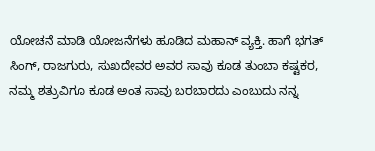ಯೋಚನೆ ಮಾಡಿ ಯೋಜನೆಗಳು ಹೂಡಿದ ಮಹಾನ್ ವ್ಯಕ್ತಿ. ಹಾಗೆ ಭಗತ್ ಸಿಂಗ್, ರಾಜಗುರು, ಸುಖದೇವರ ಅವರ ಸಾವು ಕೂಡ ತುಂಬಾ ಕಷ್ಟಕರ, ನಮ್ಮ ಶತ್ರುವಿಗೂ ಕೂಡ ಅಂತ ಸಾವು ಬರಬಾರದು ಎಂಬುದು ನನ್ನ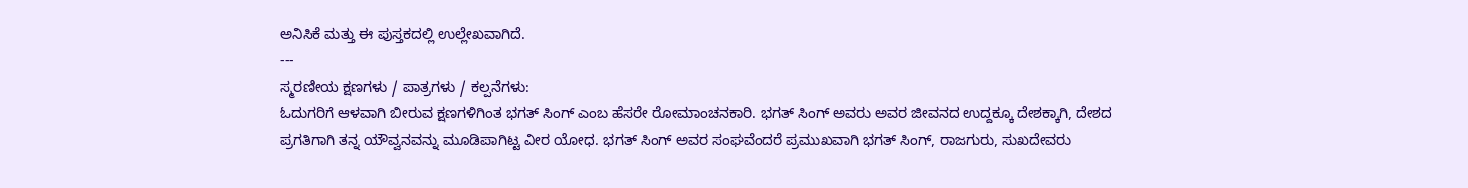ಅನಿಸಿಕೆ ಮತ್ತು ಈ ಪುಸ್ತಕದಲ್ಲಿ ಉಲ್ಲೇಖವಾಗಿದೆ.
---
ಸ್ಮರಣೀಯ ಕ್ಷಣಗಳು / ಪಾತ್ರಗಳು / ಕಲ್ಪನೆಗಳು:
ಓದುಗರಿಗೆ ಆಳವಾಗಿ ಬೀರುವ ಕ್ಷಣಗಳಿಗಿಂತ ಭಗತ್ ಸಿಂಗ್ ಎಂಬ ಹೆಸರೇ ರೋಮಾಂಚನಕಾರಿ. ಭಗತ್ ಸಿಂಗ್ ಅವರು ಅವರ ಜೀವನದ ಉದ್ದಕ್ಕೂ ದೇಶಕ್ಕಾಗಿ, ದೇಶದ ಪ್ರಗತಿಗಾಗಿ ತನ್ನ ಯೌವ್ವನವನ್ನು ಮೂಡಿಪಾಗಿಟ್ಟ ವೀರ ಯೋಧ. ಭಗತ್ ಸಿಂಗ್ ಅವರ ಸಂಘವೆಂದರೆ ಪ್ರಮುಖವಾಗಿ ಭಗತ್ ಸಿಂಗ್, ರಾಜಗುರು, ಸುಖದೇವರು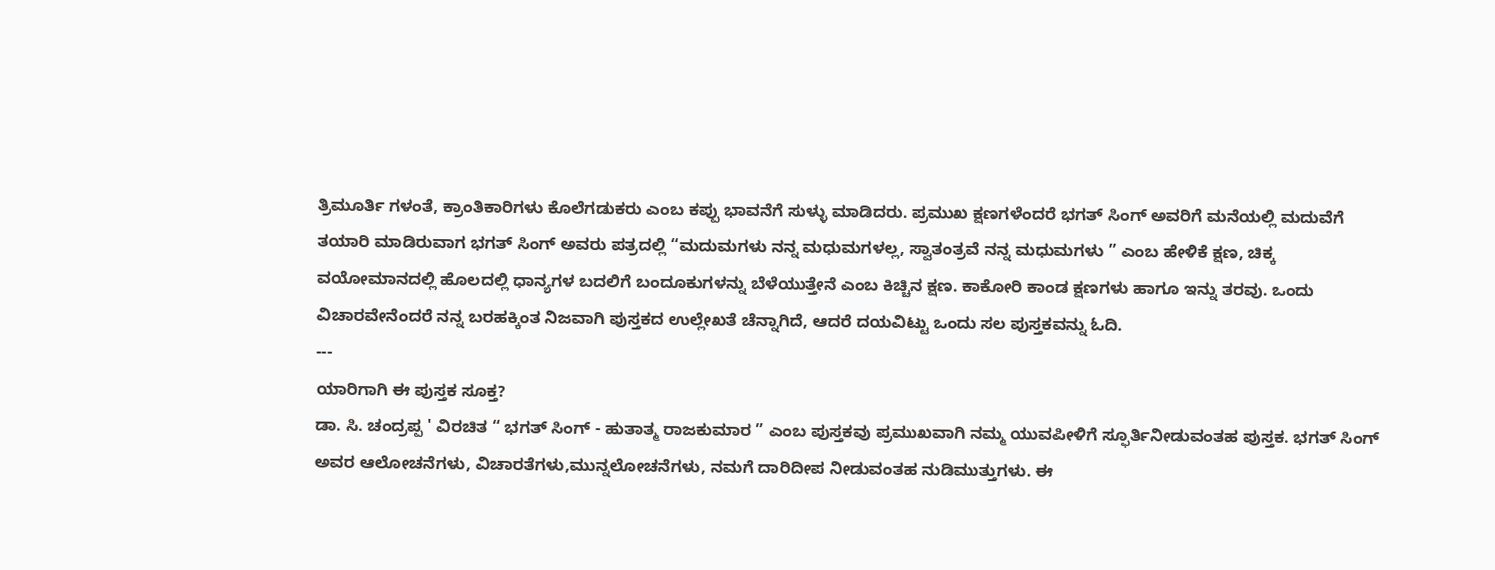ತ್ರಿಮೂರ್ತಿ ಗಳಂತೆ, ಕ್ರಾಂತಿಕಾರಿಗಳು ಕೊಲೆಗಡುಕರು ಎಂಬ ಕಪ್ಪು ಭಾವನೆಗೆ ಸುಳ್ಳು ಮಾಡಿದರು. ಪ್ರಮುಖ ಕ್ಷಣಗಳೆಂದರೆ ಭಗತ್ ಸಿಂಗ್ ಅವರಿಗೆ ಮನೆಯಲ್ಲಿ ಮದುವೆಗೆ ತಯಾರಿ ಮಾಡಿರುವಾಗ ಭಗತ್ ಸಿಂಗ್ ಅವರು ಪತ್ರದಲ್ಲಿ “ಮದುಮಗಳು ನನ್ನ ಮಧುಮಗಳಲ್ಲ, ಸ್ವಾತಂತ್ರವೆ ನನ್ನ ಮಧುಮಗಳು ” ಎಂಬ ಹೇಳಿಕೆ ಕ್ಷಣ, ಚಿಕ್ಕ ವಯೋಮಾನದಲ್ಲಿ ಹೊಲದಲ್ಲಿ ಧಾನ್ಯಗಳ ಬದಲಿಗೆ ಬಂದೂಕುಗಳನ್ನು ಬೆಳೆಯುತ್ತೇನೆ ಎಂಬ ಕಿಚ್ಚಿನ ಕ್ಷಣ. ಕಾಕೋರಿ ಕಾಂಡ ಕ್ಷಣಗಳು ಹಾಗೂ ಇನ್ನು ತರವು. ಒಂದು ವಿಚಾರವೇನೆಂದರೆ ನನ್ನ ಬರಹಕ್ಕಿಂತ ನಿಜವಾಗಿ ಪುಸ್ತಕದ ಉಲ್ಲೇಖತೆ ಚೆನ್ನಾಗಿದೆ, ಆದರೆ ದಯವಿಟ್ಟು ಒಂದು ಸಲ ಪುಸ್ತಕವನ್ನು ಓದಿ.
---
ಯಾರಿಗಾಗಿ ಈ ಪುಸ್ತಕ ಸೂಕ್ತ?
ಡಾ. ಸಿ. ಚಂದ್ರಪ್ಪ ' ವಿರಚಿತ “ ಭಗತ್ ಸಿಂಗ್ - ಹುತಾತ್ಮ ರಾಜಕುಮಾರ ” ಎಂಬ ಪುಸ್ತಕವು ಪ್ರಮುಖವಾಗಿ ನಮ್ಮ ಯುವಪೀಳಿಗೆ ಸ್ಫೂರ್ತಿನೀಡುವಂತಹ ಪುಸ್ತಕ. ಭಗತ್ ಸಿಂಗ್ ಅವರ ಆಲೋಚನೆಗಳು, ವಿಚಾರತೆಗಳು,ಮುನ್ನಲೋಚನೆಗಳು, ನಮಗೆ ದಾರಿದೀಪ ನೀಡುವಂತಹ ನುಡಿಮುತ್ತುಗಳು. ಈ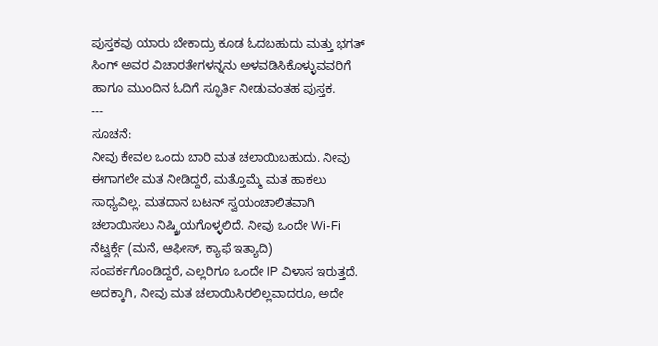ಪುಸ್ತಕವು ಯಾರು ಬೇಕಾದ್ರು ಕೂಡ ಓದಬಹುದು ಮತ್ತು ಭಗತ್ ಸಿಂಗ್ ಅವರ ವಿಚಾರತೇಗಳನ್ನನು ಅಳವಡಿಸಿಕೊಳ್ಳುವವರಿಗೆ ಹಾಗೂ ಮುಂದಿನ ಓದಿಗೆ ಸ್ಫೂರ್ತಿ ನೀಡುವಂತಹ ಪುಸ್ತಕ.
---
ಸೂಚನೆ:
ನೀವು ಕೇವಲ ಒಂದು ಬಾರಿ ಮತ ಚಲಾಯಿಬಹುದು. ನೀವು ಈಗಾಗಲೇ ಮತ ನೀಡಿದ್ದರೆ, ಮತ್ತೊಮ್ಮೆ ಮತ ಹಾಕಲು ಸಾಧ್ಯವಿಲ್ಲ. ಮತದಾನ ಬಟನ್ ಸ್ವಯಂಚಾಲಿತವಾಗಿ ಚಲಾಯಿಸಲು ನಿಷ್ಕ್ರಿಯಗೊಳ್ಳಲಿದೆ. ನೀವು ಒಂದೇ Wi-Fi ನೆಟ್ವರ್ಕ್ಗೆ (ಮನೆ, ಆಫೀಸ್, ಕ್ಯಾಫೆ ಇತ್ಯಾದಿ) ಸಂಪರ್ಕಗೊಂಡಿದ್ದರೆ, ಎಲ್ಲರಿಗೂ ಒಂದೇ IP ವಿಳಾಸ ಇರುತ್ತದೆ. ಅದಕ್ಕಾಗಿ, ನೀವು ಮತ ಚಲಾಯಿಸಿರಲಿಲ್ಲವಾದರೂ, ಅದೇ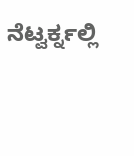ನೆಟ್ವರ್ಕ್ನಲ್ಲಿ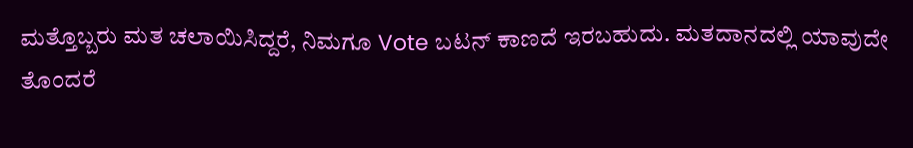ಮತ್ತೊಬ್ಬರು ಮತ ಚಲಾಯಿಸಿದ್ದರೆ, ನಿಮಗೂ Vote ಬಟನ್ ಕಾಣದೆ ಇರಬಹುದು. ಮತದಾನದಲ್ಲಿ ಯಾವುದೇ ತೊಂದರೆ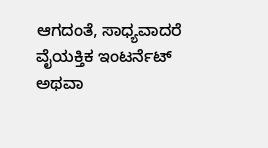ಆಗದಂತೆ, ಸಾಧ್ಯವಾದರೆ ವೈಯಕ್ತಿಕ ಇಂಟರ್ನೆಟ್ ಅಥವಾ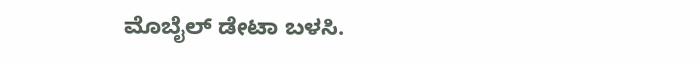ಮೊಬೈಲ್ ಡೇಟಾ ಬಳಸಿ.